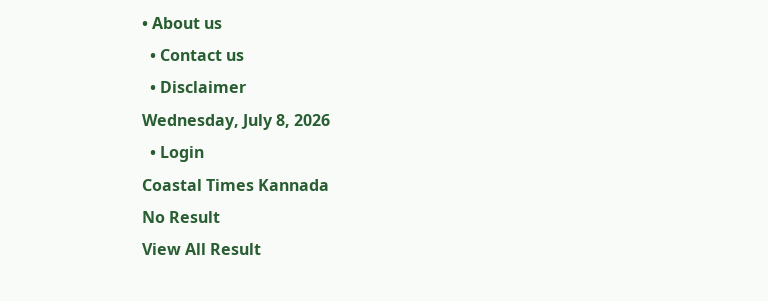• About us
  • Contact us
  • Disclaimer
Wednesday, July 8, 2026
  • Login
Coastal Times Kannada
No Result
View All Result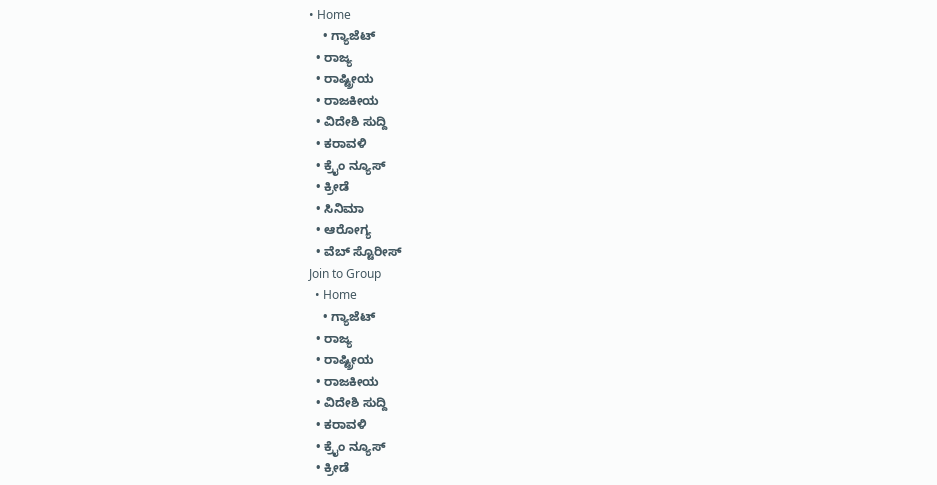• Home
    • ಗ್ಯಾಜೆಟ್
  • ರಾಜ್ಯ
  • ರಾಷ್ಟ್ರೀಯ
  • ರಾಜಕೀಯ
  • ವಿದೇಶಿ ಸುದ್ದಿ
  • ಕರಾವಳಿ
  • ಕ್ರೈಂ ನ್ಯೂಸ್
  • ಕ್ರೀಡೆ
  • ಸಿನಿಮಾ
  • ಆರೋಗ್ಯ
  • ವೆಬ್ ಸ್ಟೊರೀಸ್
Join to Group
  • Home
    • ಗ್ಯಾಜೆಟ್
  • ರಾಜ್ಯ
  • ರಾಷ್ಟ್ರೀಯ
  • ರಾಜಕೀಯ
  • ವಿದೇಶಿ ಸುದ್ದಿ
  • ಕರಾವಳಿ
  • ಕ್ರೈಂ ನ್ಯೂಸ್
  • ಕ್ರೀಡೆ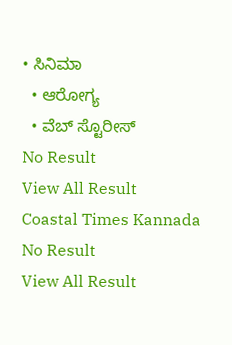• ಸಿನಿಮಾ
  • ಆರೋಗ್ಯ
  • ವೆಬ್ ಸ್ಟೊರೀಸ್
No Result
View All Result
Coastal Times Kannada
No Result
View All Result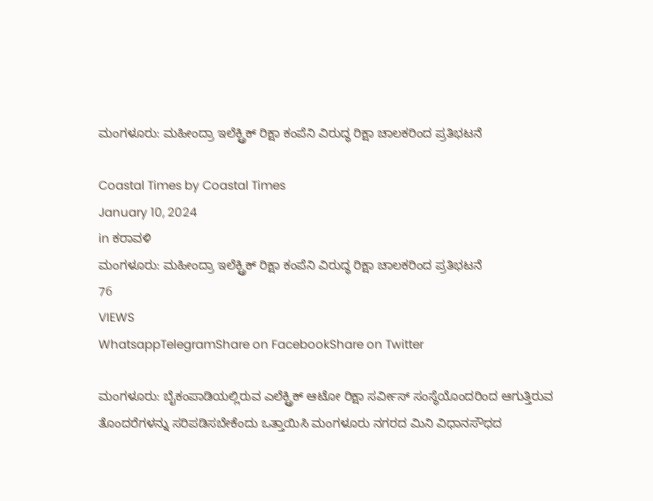ಮಂಗಳೂರು: ಮಹೀಂದ್ರಾ ಇಲೆಕ್ಟ್ರಿಕ್ ರಿಕ್ಷಾ ಕಂಪೆನಿ ವಿರುದ್ಧ ರಿಕ್ಷಾ ಚಾಲಕರಿಂದ ಪ್ರತಿಭಟನೆ

Coastal Times by Coastal Times
January 10, 2024
in ಕರಾವಳಿ
ಮಂಗಳೂರು: ಮಹೀಂದ್ರಾ ಇಲೆಕ್ಟ್ರಿಕ್ ರಿಕ್ಷಾ ಕಂಪೆನಿ ವಿರುದ್ಧ ರಿಕ್ಷಾ ಚಾಲಕರಿಂದ ಪ್ರತಿಭಟನೆ
76
VIEWS
WhatsappTelegramShare on FacebookShare on Twitter

ಮಂಗಳೂರು: ಬೈಕಂಪಾಡಿಯಲ್ಲಿರುವ ಎಲೆಕ್ಟ್ರಿಕ್ ಆಟೋ ರಿಕ್ಷಾ ಸರ್ವೀಸ್ ಸಂಸ್ಥೆಯೊಂದರಿಂದ ಆಗುತ್ತಿರುವ ತೊಂದರೆಗಳನ್ನು ಸರಿಪಡಿಸಬೇಕೆಂದು ಒತ್ತಾಯಿಸಿ ಮಂಗಳೂರು ನಗರದ ಮಿನಿ ವಿಧಾನಸೌಧದ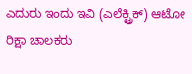ಎದುರು ಇಂದು ಇವಿ (ಎಲೆಕ್ಟ್ರಿಕ್) ಆಟೋ ರಿಕ್ಷಾ ಚಾಲಕರು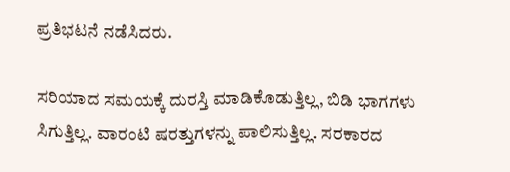ಪ್ರತಿಭಟನೆ ನಡೆಸಿದರು.

ಸರಿಯಾದ ಸಮಯಕ್ಕೆ ದುರಸ್ತಿ ಮಾಡಿಕೊಡುತ್ತಿಲ್ಲ, ಬಿಡಿ ಭಾಗಗಳು ಸಿಗುತ್ತಿಲ್ಲ. ವಾರಂಟಿ ಷರತ್ತುಗಳನ್ನು ಪಾಲಿಸುತ್ತಿಲ್ಲ. ಸರಕಾರದ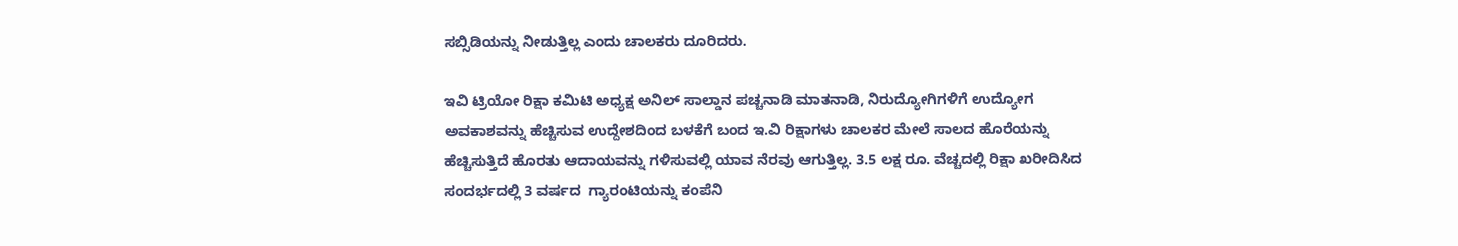ಸಬ್ಸಿಡಿಯನ್ನು ನೀಡುತ್ತಿಲ್ಲ ಎಂದು ಚಾಲಕರು ದೂರಿದರು.

ಇವಿ ಟ್ರಿಯೋ ರಿಕ್ಷಾ ಕಮಿಟಿ ಅಧ್ಯಕ್ಷ ಅನಿಲ್ ಸಾಲ್ಡಾನ ಪಚ್ಚನಾಡಿ ಮಾತನಾಡಿ, ನಿರುದ್ಯೋಗಿಗಳಿಗೆ ಉದ್ಯೋಗ ಅವಕಾಶವನ್ನು ಹೆಚ್ಚಿಸುವ ಉದ್ದೇಶದಿಂದ ಬಳಕೆಗೆ ಬಂದ ಇ.ವಿ ರಿಕ್ಷಾಗಳು ಚಾಲಕರ ಮೇಲೆ ಸಾಲದ ಹೊರೆಯನ್ನು ಹೆಚ್ಚಿಸುತ್ತಿದೆ ಹೊರತು ಆದಾಯವನ್ನು ಗಳಿಸುವಲ್ಲಿ ಯಾವ ನೆರವು ಆಗುತ್ತಿಲ್ಲ. 3.5 ಲಕ್ಷ ರೂ. ವೆಚ್ಚದಲ್ಲಿ ರಿಕ್ಷಾ ಖರೀದಿಸಿದ ಸಂದರ್ಭದಲ್ಲಿ 3 ವರ್ಷದ  ಗ್ಯಾರಂಟಿಯನ್ನು ಕಂಪೆನಿ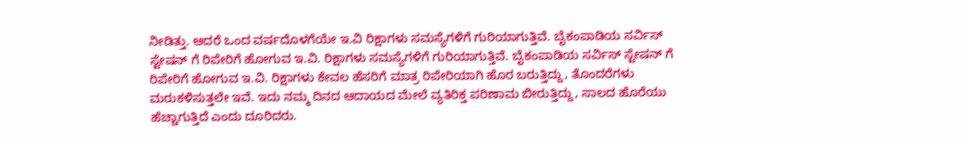ನೀಡಿತ್ತು. ಆದರೆ ಒಂದ ವರ್ಷದೊಳಗೆಯೇ ಇ.ವಿ ರಿಕ್ಷಾಗಳು ಸಮಸ್ಯೆಗಳಿಗೆ ಗುರಿಯಾಗುತ್ತಿವೆ. ಬೈಕಂಪಾಡಿಯ ಸರ್ವಿಸ್ ಸ್ಟೇಷನ್ ಗೆ ರಿಪೇರಿಗೆ ಹೋಗುವ ಇ.ವಿ. ರಿಕ್ಷಾಗಳು ಸಮಸ್ಯೆಗಳಿಗೆ ಗುರಿಯಾಗುತ್ತಿವೆ. ಬೈಕಂಪಾಡಿಯ ಸರ್ವಿಸ್ ಸ್ಟೇಷನ್ ಗೆ ರಿಪೇರಿಗೆ ಹೋಗುವ ಇ.ವಿ. ರಿಕ್ಷಾಗಳು ಕೇವಲ ಹೆಸರಿಗೆ ಮಾತ್ರ ರಿಪೇರಿಯಾಗಿ ಹೊರ ಬರುತ್ತಿದ್ದು, ತೊಂದರೆಗಳು ಮರುಕಳಿಸುತ್ತಲೇ ಇವೆ. ಇದು ನಮ್ಮ ದಿನದ ಆದಾಯದ ಮೇಲೆ ವ್ಯತಿರಿಕ್ತ ಪರಿಣಾಮ ಬೀರುತ್ತಿದ್ದು, ಸಾಲದ ಹೊರೆಯು ಹೆಚ್ಚಾಗುತ್ತಿದೆ ಎಂದು ದೂರಿದರು.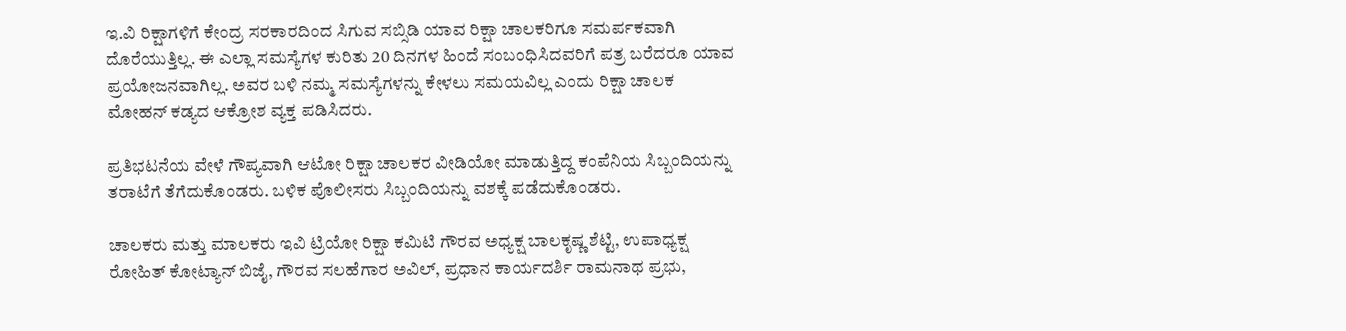ಇ.ವಿ ರಿಕ್ಷಾಗಳಿಗೆ ಕೇಂದ್ರ ಸರಕಾರದಿಂದ ಸಿಗುವ ಸಬ್ಸಿಡಿ ಯಾವ ರಿಕ್ಷಾ ಚಾಲಕರಿಗೂ ಸಮರ್ಪಕವಾಗಿ ದೊರೆಯುತ್ತಿಲ್ಲ. ಈ ಎಲ್ಲಾ ಸಮಸ್ಯೆಗಳ ಕುರಿತು 20 ದಿನಗಳ ಹಿಂದೆ ಸಂಬಂಧಿಸಿದವರಿಗೆ ಪತ್ರ ಬರೆದರೂ ಯಾವ ಪ್ರಯೋಜನವಾಗಿಲ್ಲ. ಅವರ ಬಳಿ ನಮ್ಮ ಸಮಸ್ಯೆಗಳನ್ನು ಕೇಳಲು ಸಮಯವಿಲ್ಲ ಎಂದು ರಿಕ್ಷಾ ಚಾಲಕ ಮೋಹನ್ ಕಡ್ಯದ ಆಕ್ರೋಶ ವ್ಯಕ್ತ ಪಡಿಸಿದರು.

ಪ್ರತಿಭಟನೆಯ ವೇಳೆ ಗೌಪ್ಯವಾಗಿ ಆಟೋ ರಿಕ್ಷಾ ಚಾಲಕರ ವೀಡಿಯೋ ಮಾಡುತ್ತಿದ್ದ ಕಂಪೆನಿಯ ಸಿಬ್ಬಂದಿಯನ್ನು ತರಾಟೆಗೆ ತೆಗೆದುಕೊಂಡರು. ಬಳಿಕ ಪೊಲೀಸರು ಸಿಬ್ಬಂದಿಯನ್ನು ವಶಕ್ಕೆ ಪಡೆದುಕೊಂಡರು.

ಚಾಲಕರು ಮತ್ತು ಮಾಲಕರು ಇವಿ ಟ್ರಿಯೋ ರಿಕ್ಷಾ ಕಮಿಟಿ ಗೌರವ ಅಧ್ಯಕ್ಷ ಬಾಲಕೃಷ್ಣ ಶೆಟ್ಟಿ, ಉಪಾಧ್ಯಕ್ಷ ರೋಹಿತ್ ಕೋಟ್ಯಾನ್ ಬಿಜೈ, ಗೌರವ ಸಲಹೆಗಾರ ಅವಿಲ್, ಪ್ರಧಾನ ಕಾರ್ಯದರ್ಶಿ ರಾಮನಾಥ ಪ್ರಭು,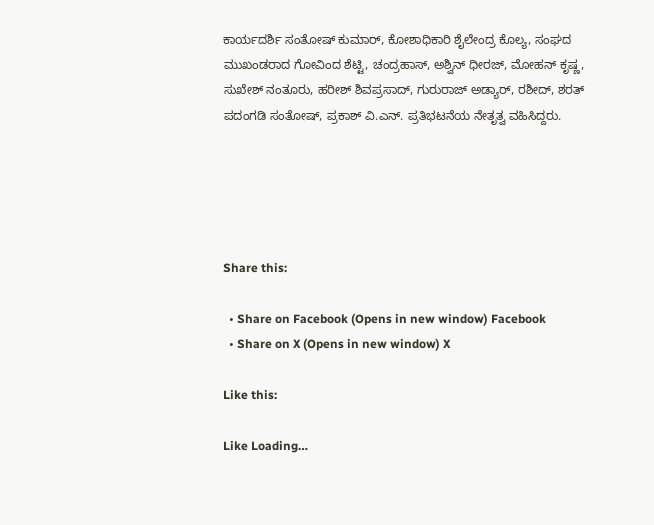ಕಾರ್ಯದರ್ಶಿ ಸಂತೋಷ್ ಕುಮಾರ್, ಕೋಶಾಧಿಕಾರಿ ಶೈಲೇಂದ್ರ ಕೊಲ್ಯ, ಸಂಘದ ಮುಖಂಡರಾದ ಗೋವಿಂದ ಶೆಟ್ಟಿ, ಚಂದ್ರಹಾಸ್, ಅಶ್ವಿನ್ ಧೀರಜ್, ಮೋಹನ್ ಕೃಷ್ಣ, ಸುಖೇಶ್ ನಂತೂರು, ಹರೀಶ್ ಶಿವಪ್ರಸಾದ್, ಗುರುರಾಜ್ ಅಡ್ಯಾರ್, ರಶೀದ್, ಶರತ್ ಪದಂಗಡಿ ಸಂತೋಷ್, ಪ್ರಕಾಶ್ ವಿ.ಎನ್. ಪ್ರತಿಭಟನೆಯ ನೇತೃತ್ವ ವಹಿಸಿದ್ದರು.





Share this:

  • Share on Facebook (Opens in new window) Facebook
  • Share on X (Opens in new window) X

Like this:

Like Loading…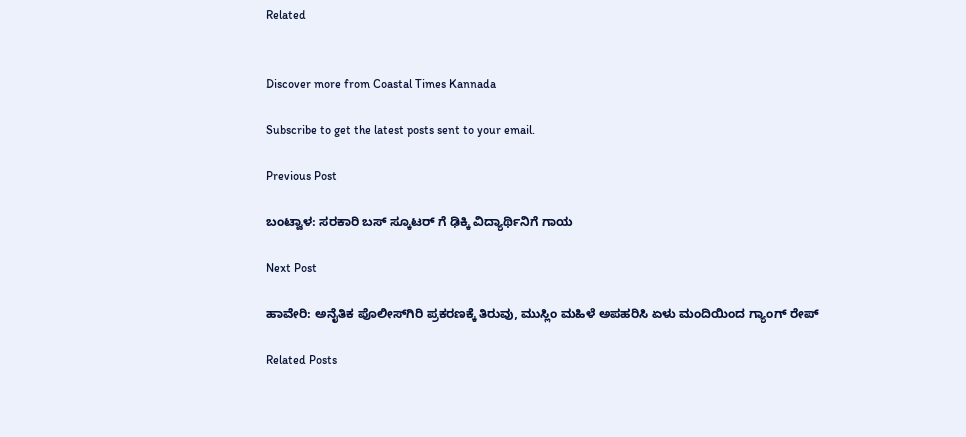Related


Discover more from Coastal Times Kannada

Subscribe to get the latest posts sent to your email.

Previous Post

ಬಂಟ್ವಾಳ: ಸರಕಾರಿ ಬಸ್ ಸ್ಕೂಟರ್ ಗೆ ಢಿಕ್ಕಿ ವಿದ್ಯಾರ್ಥಿನಿಗೆ ಗಾಯ

Next Post

ಹಾವೇರಿ: ಅನೈತಿಕ ಪೊಲೀಸ್‌ಗಿರಿ ಪ್ರಕರಣಕ್ಕೆ ತಿರುವು, ಮುಸ್ಲಿಂ ಮಹಿಳೆ ಅಪಹರಿಸಿ ಏಳು ಮಂದಿಯಿಂದ ಗ್ಯಾಂಗ್ ರೇಪ್

Related Posts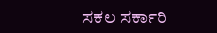ಸಕಲ ಸರ್ಕಾರಿ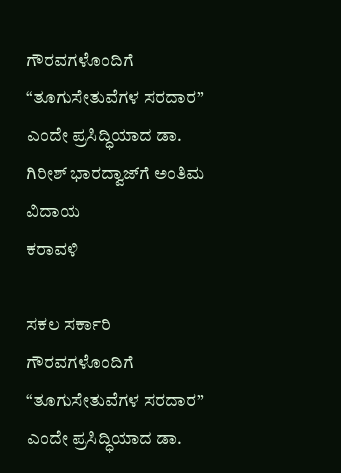ಗೌರವಗಳೊಂದಿಗೆ “ತೂಗುಸೇತುವೆಗಳ ಸರದಾರ” ಎಂದೇ ಪ್ರಸಿದ್ಧಿಯಾದ ಡಾ. ಗಿರೀಶ್ ಭಾರದ್ವಾಜ್‌ಗೆ ಅಂತಿಮ ವಿದಾಯ
ಕರಾವಳಿ

ಸಕಲ ಸರ್ಕಾರಿ ಗೌರವಗಳೊಂದಿಗೆ “ತೂಗುಸೇತುವೆಗಳ ಸರದಾರ” ಎಂದೇ ಪ್ರಸಿದ್ಧಿಯಾದ ಡಾ.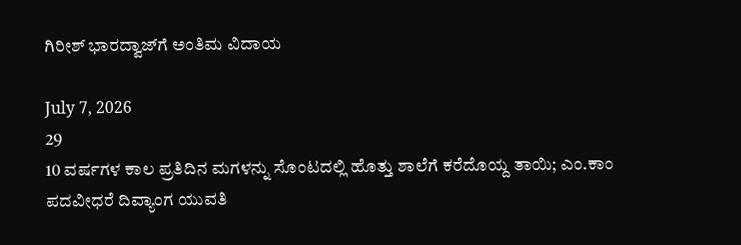ಗಿರೀಶ್ ಭಾರದ್ವಾಜ್‌ಗೆ ಅಂತಿಮ ವಿದಾಯ

July 7, 2026
29
10 ವರ್ಷಗಳ ಕಾಲ ಪ್ರತಿದಿನ ಮಗಳನ್ನು ಸೊಂಟದಲ್ಲಿ ಹೊತ್ತು ಶಾಲೆಗೆ ಕರೆದೊಯ್ದ ತಾಯಿ; ಎಂ.ಕಾಂ ಪದವೀಧರೆ ದಿವ್ಯಾಂಗ ಯುವತಿ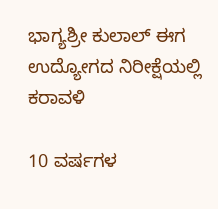ಭಾಗ್ಯಶ್ರೀ ಕುಲಾಲ್ ಈಗ ಉದ್ಯೋಗದ ನಿರೀಕ್ಷೆಯಲ್ಲಿ
ಕರಾವಳಿ

10 ವರ್ಷಗಳ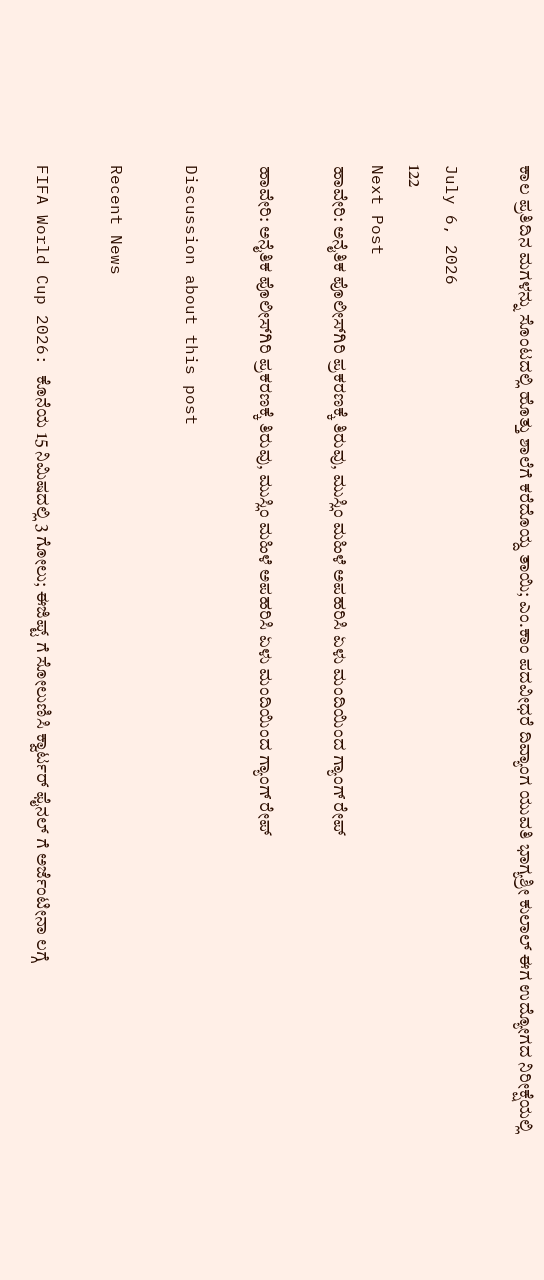ಕಾಲ ಪ್ರತಿದಿನ ಮಗಳನ್ನು ಸೊಂಟದಲ್ಲಿ ಹೊತ್ತು ಶಾಲೆಗೆ ಕರೆದೊಯ್ದ ತಾಯಿ; ಎಂ.ಕಾಂ ಪದವೀಧರೆ ದಿವ್ಯಾಂಗ ಯುವತಿ ಭಾಗ್ಯಶ್ರೀ ಕುಲಾಲ್ ಈಗ ಉದ್ಯೋಗದ ನಿರೀಕ್ಷೆಯಲ್ಲಿ

July 6, 2026
122
Next Post
ಹಾವೇರಿ: ಅನೈತಿಕ ಪೊಲೀಸ್‌ಗಿರಿ ಪ್ರಕರಣಕ್ಕೆ ತಿರುವು, ಮುಸ್ಲಿಂ ಮಹಿಳೆ ಅಪಹರಿಸಿ ಏಳು ಮಂದಿಯಿಂದ ಗ್ಯಾಂಗ್ ರೇಪ್

ಹಾವೇರಿ: ಅನೈತಿಕ ಪೊಲೀಸ್‌ಗಿರಿ ಪ್ರಕರಣಕ್ಕೆ ತಿರುವು, ಮುಸ್ಲಿಂ ಮಹಿಳೆ ಅಪಹರಿಸಿ ಏಳು ಮಂದಿಯಿಂದ ಗ್ಯಾಂಗ್ ರೇಪ್

Discussion about this post

Recent News

FIFA World Cup 2026: ಕೊನೆಯ 15 ನಿಮಿಷದಲ್ಲಿ 3 ಗೋಲು; ಈಜಿಪ್ಟ್ ಗೆ ಸೋಲುಣಿಸಿ ಕ್ವಾರ್ಟರ್ ಫೈನಲ್‌ ಗೆ ಅರ್ಜೆಂಟೀನಾ ಲಗ್ಗೆ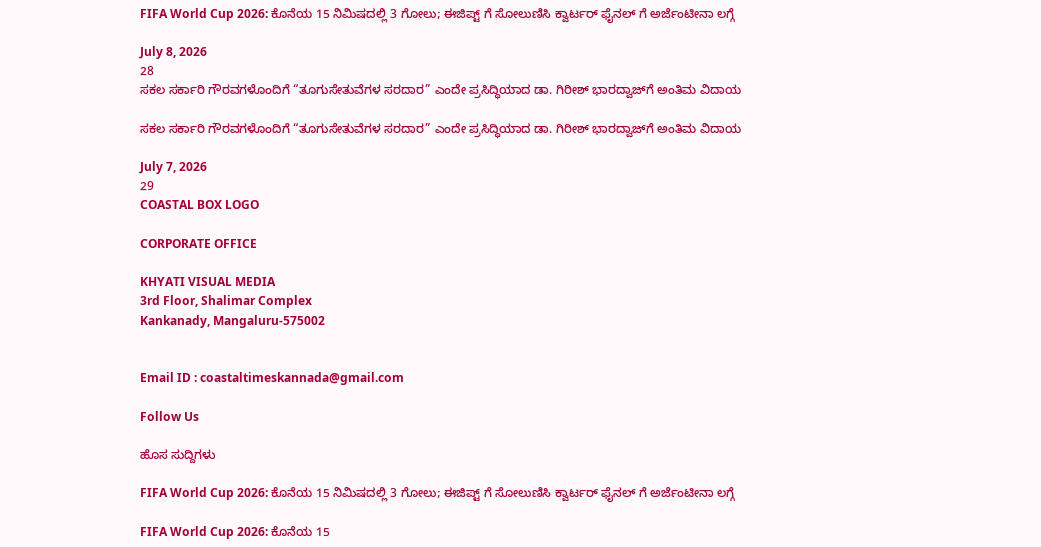FIFA World Cup 2026: ಕೊನೆಯ 15 ನಿಮಿಷದಲ್ಲಿ 3 ಗೋಲು; ಈಜಿಪ್ಟ್ ಗೆ ಸೋಲುಣಿಸಿ ಕ್ವಾರ್ಟರ್ ಫೈನಲ್‌ ಗೆ ಅರ್ಜೆಂಟೀನಾ ಲಗ್ಗೆ

July 8, 2026
28
ಸಕಲ ಸರ್ಕಾರಿ ಗೌರವಗಳೊಂದಿಗೆ “ತೂಗುಸೇತುವೆಗಳ ಸರದಾರ” ಎಂದೇ ಪ್ರಸಿದ್ಧಿಯಾದ ಡಾ. ಗಿರೀಶ್ ಭಾರದ್ವಾಜ್‌ಗೆ ಅಂತಿಮ ವಿದಾಯ

ಸಕಲ ಸರ್ಕಾರಿ ಗೌರವಗಳೊಂದಿಗೆ “ತೂಗುಸೇತುವೆಗಳ ಸರದಾರ” ಎಂದೇ ಪ್ರಸಿದ್ಧಿಯಾದ ಡಾ. ಗಿರೀಶ್ ಭಾರದ್ವಾಜ್‌ಗೆ ಅಂತಿಮ ವಿದಾಯ

July 7, 2026
29
COASTAL BOX LOGO

CORPORATE OFFICE

KHYATI VISUAL MEDIA
3rd Floor, Shalimar Complex
Kankanady, Mangaluru-575002


Email ID : coastaltimeskannada@gmail.com

Follow Us

ಹೊಸ ಸುದ್ದಿಗಳು

FIFA World Cup 2026: ಕೊನೆಯ 15 ನಿಮಿಷದಲ್ಲಿ 3 ಗೋಲು; ಈಜಿಪ್ಟ್ ಗೆ ಸೋಲುಣಿಸಿ ಕ್ವಾರ್ಟರ್ ಫೈನಲ್‌ ಗೆ ಅರ್ಜೆಂಟೀನಾ ಲಗ್ಗೆ

FIFA World Cup 2026: ಕೊನೆಯ 15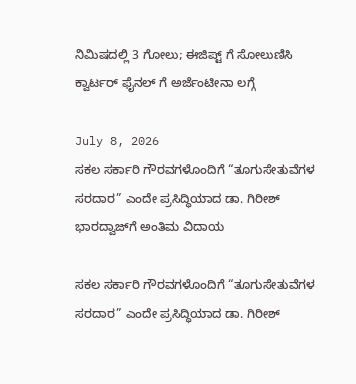ನಿಮಿಷದಲ್ಲಿ 3 ಗೋಲು; ಈಜಿಪ್ಟ್ ಗೆ ಸೋಲುಣಿಸಿ ಕ್ವಾರ್ಟರ್ ಫೈನಲ್‌ ಗೆ ಅರ್ಜೆಂಟೀನಾ ಲಗ್ಗೆ

July 8, 2026
ಸಕಲ ಸರ್ಕಾರಿ ಗೌರವಗಳೊಂದಿಗೆ “ತೂಗುಸೇತುವೆಗಳ ಸರದಾರ” ಎಂದೇ ಪ್ರಸಿದ್ಧಿಯಾದ ಡಾ. ಗಿರೀಶ್ ಭಾರದ್ವಾಜ್‌ಗೆ ಅಂತಿಮ ವಿದಾಯ

ಸಕಲ ಸರ್ಕಾರಿ ಗೌರವಗಳೊಂದಿಗೆ “ತೂಗುಸೇತುವೆಗಳ ಸರದಾರ” ಎಂದೇ ಪ್ರಸಿದ್ಧಿಯಾದ ಡಾ. ಗಿರೀಶ್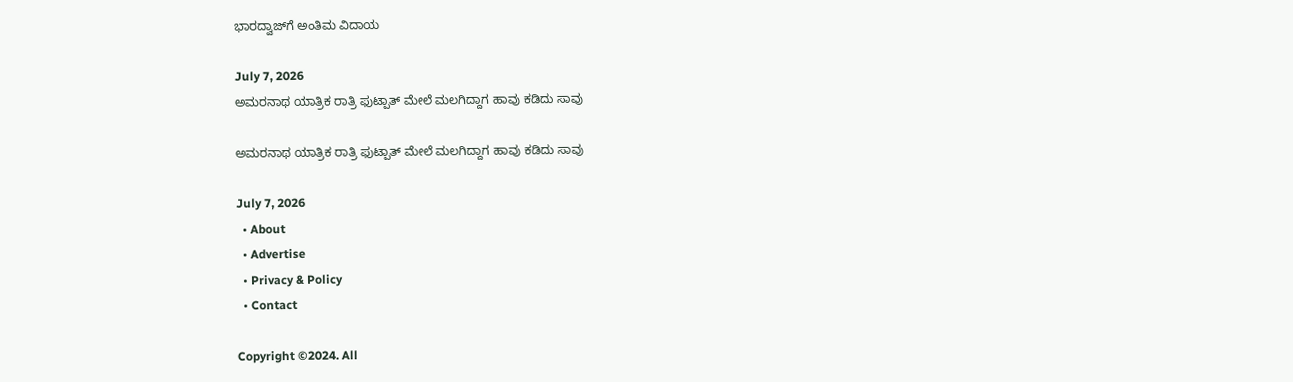ಭಾರದ್ವಾಜ್‌ಗೆ ಅಂತಿಮ ವಿದಾಯ

July 7, 2026
ಅಮರನಾಥ ಯಾತ್ರಿಕ ರಾತ್ರಿ ಫುಟ್ಪಾತ್ ಮೇಲೆ ಮಲಗಿದ್ದಾಗ ಹಾವು ಕಡಿದು ಸಾವು

ಅಮರನಾಥ ಯಾತ್ರಿಕ ರಾತ್ರಿ ಫುಟ್ಪಾತ್ ಮೇಲೆ ಮಲಗಿದ್ದಾಗ ಹಾವು ಕಡಿದು ಸಾವು

July 7, 2026
  • About
  • Advertise
  • Privacy & Policy
  • Contact

Copyright ©2024. All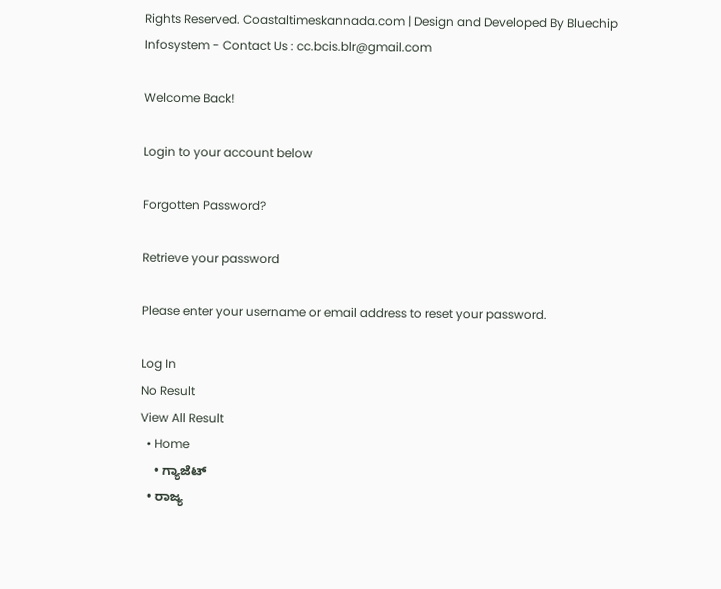Rights Reserved. Coastaltimeskannada.com | Design and Developed By Bluechip Infosystem - Contact Us : cc.bcis.blr@gmail.com

Welcome Back!

Login to your account below

Forgotten Password?

Retrieve your password

Please enter your username or email address to reset your password.

Log In
No Result
View All Result
  • Home
    • ಗ್ಯಾಜೆಟ್
  • ರಾಜ್ಯ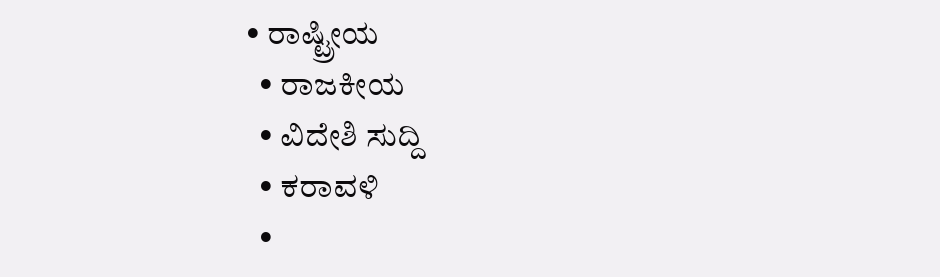• ರಾಷ್ಟ್ರೀಯ
  • ರಾಜಕೀಯ
  • ವಿದೇಶಿ ಸುದ್ದಿ
  • ಕರಾವಳಿ
  •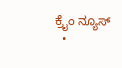ಕ್ರೈಂ ನ್ಯೂಸ್
  •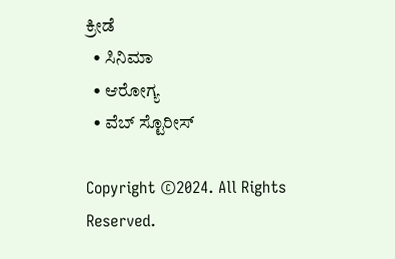ಕ್ರೀಡೆ
  • ಸಿನಿಮಾ
  • ಆರೋಗ್ಯ
  • ವೆಬ್ ಸ್ಟೊರೀಸ್

Copyright ©2024. All Rights Reserved.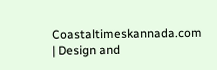Coastaltimeskannada.com | Design and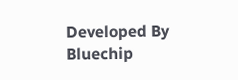Developed By Bluechip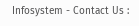Infosystem - Contact Us :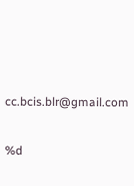cc.bcis.blr@gmail.com

%d